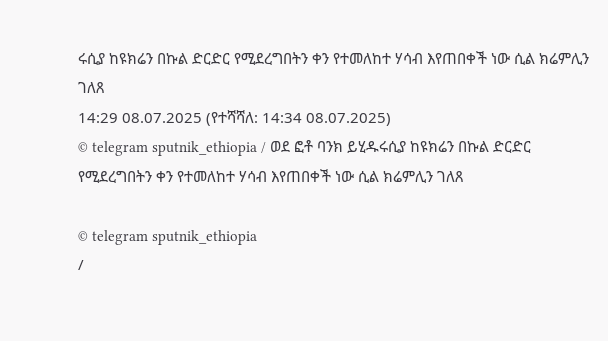ሩሲያ ከዩክሬን በኩል ድርድር የሚደረግበትን ቀን የተመለከተ ሃሳብ እየጠበቀች ነው ሲል ክሬምሊን ገለጸ
14:29 08.07.2025 (የተሻሻለ: 14:34 08.07.2025)
© telegram sputnik_ethiopia / ወደ ፎቶ ባንክ ይሂዱሩሲያ ከዩክሬን በኩል ድርድር የሚደረግበትን ቀን የተመለከተ ሃሳብ እየጠበቀች ነው ሲል ክሬምሊን ገለጸ

© telegram sputnik_ethiopia
/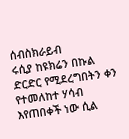ሰብስክራይብ
ሩሲያ ከዩክሬን በኩል ድርድር የሚደረግበትን ቀን የተመለከተ ሃሳብ እየጠበቀች ነው ሲል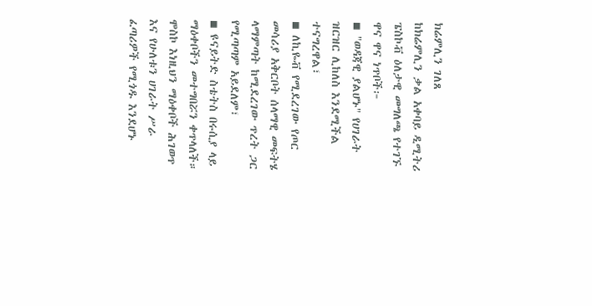ክሬምሊን ገለጸ
ከክሬምሊን ቃል አቀባይ ዲሚትሪ ፔስኮቭ ዕለታዊ መግለጫ የተገኙ ዋና ዋና ነጥቦች፦
◾ "ወዳጃዊ ያልሆኑ" የሀገራት ዝርዝር ሊከለስ እንደሚችል ተናግረዋል፣
◾ ለኪዬቭ የሚደረገው የጦር መሳሪያ አቅርቦት ሰላማዊ መፍትሄ ላማምጣት ከሚደረገው ጥረት ጋር የሚጣጣም አይደለም፣
◾ ዩናይትድ ስቴትስ በሩሲያ ላይ ማዕቀቦችን መተግበሯን ቀጥላለች። ሞስኮ እነዚህን ማዕቀቦች ሕገወጥ እና የሁለቱን ሀገራት ሥራ ፈጣሪዎች የሚጎዱ እንደሆኑ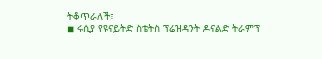ትቆጥራለች፣
◾ ሩሲያ የዩናይትድ ስቴትስ ፕሬዝዳንት ዶናልድ ትራምፕ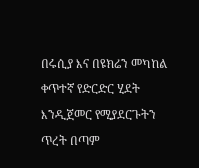በሩሲያ እና በዩክሬን መካከል ቀጥተኛ የድርድር ሂደት እንዲጀመር የሚያደርጉትን ጥረት በጣም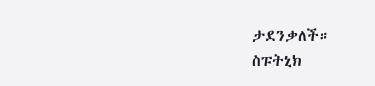ታደንቃለች።
ስፑትኒክ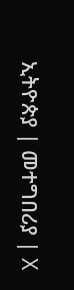ኢትዮጵያ | መተግበሪያ | X